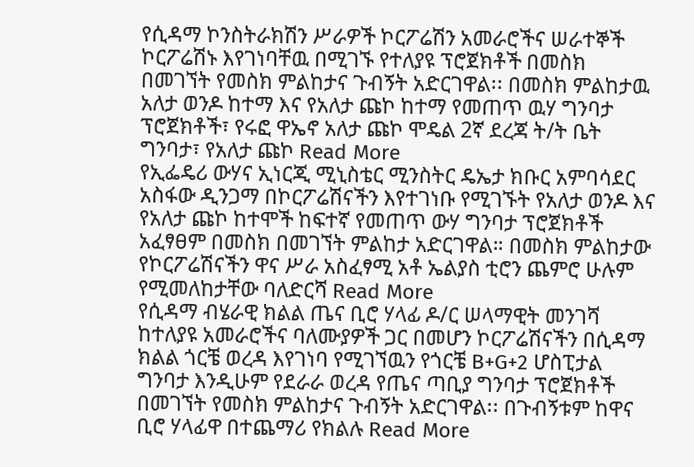የሲዳማ ኮንስትራክሽን ሥራዎች ኮርፖሬሽን አመራሮችና ሠራተኞች ኮርፖሬሽኑ እየገነባቸዉ በሚገኙ የተለያዩ ፕሮጀክቶች በመስክ በመገኘት የመስክ ምልከታና ጉብኝት አድርገዋል፡፡ በመስክ ምልከታዉ አለታ ወንዶ ከተማ እና የአለታ ጩኮ ከተማ የመጠጥ ዉሃ ግንባታ ፕሮጀክቶች፣ የሩፎ ዋኤኖ አለታ ጩኮ ሞዴል 2ኛ ደረጃ ት/ት ቤት ግንባታ፣ የአለታ ጩኮ Read More
የኢፌዴሪ ውሃና ኢነርጂ ሚኒስቴር ሚንስትር ዴኤታ ክቡር አምባሳደር አስፋው ዲንጋማ በኮርፖሬሽናችን እየተገነቡ የሚገኙት የአለታ ወንዶ እና የአለታ ጩኮ ከተሞች ከፍተኛ የመጠጥ ውሃ ግንባታ ፕሮጀክቶች አፈፃፀም በመስክ በመገኘት ምልከታ አድርገዋል። በመስክ ምልከታው የኮርፖሬሽናችን ዋና ሥራ አስፈፃሚ አቶ ኤልያስ ቲሮን ጨምሮ ሁሉም የሚመለከታቸው ባለድርሻ Read More
የሲዳማ ብሄራዊ ክልል ጤና ቢሮ ሃላፊ ዶ/ር ሠላማዊት መንገሻ ከተለያዩ አመራሮችና ባለሙያዎች ጋር በመሆን ኮርፖሬሽናችን በሲዳማ ክልል ጎርቼ ወረዳ እየገነባ የሚገኘዉን የጎርቼ B+G+2 ሆስፒታል ግንባታ እንዲሁም የደራራ ወረዳ የጤና ጣቢያ ግንባታ ፕሮጀክቶች በመገኘት የመስክ ምልከታና ጉብኝት አድርገዋል፡፡ በጉብኝቱም ከዋና ቢሮ ሃላፊዋ በተጨማሪ የክልሉ Read More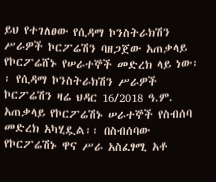ይህ የተገለፀው የሲዳማ ኮንስትራክሽን ሥራዎች ኮርፖሬሽን ባዘጋጀው አጠቃላይ የኮርፖሬሸኑ የሠራተኞች መድረክ ላይ ነው፡፡ የሲዳማ ኮንስትራክሽን ሥራዎች ኮርፖሬሽን ዛሬ ህዳር 16/2018 ዓ.ም. አጠቃላይ የኮርፖሬሽኑ ሠራተኞች የስብሰባ መድረክ አካሂዷል፡፡ በስብሰባው የኮርፖሬሽኑ ዋና ሥራ አስፈፃሚ አቶ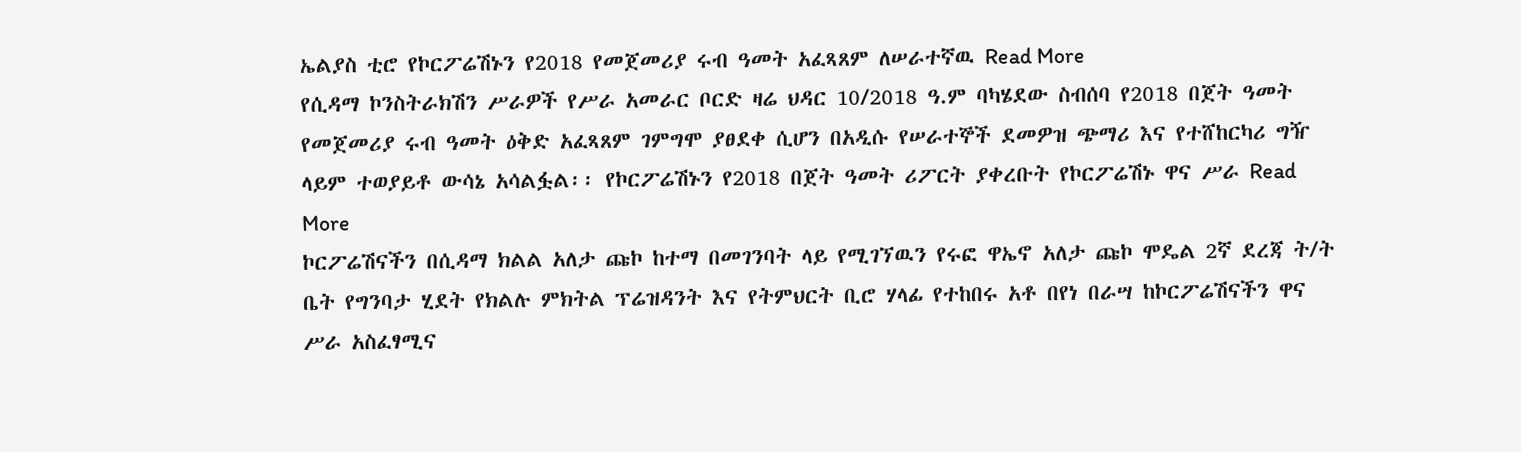ኤልያስ ቲሮ የኮርፖሬሽኑን የ2018 የመጀመሪያ ሩብ ዓመት አፈጻጸም ለሠራተኛዉ Read More
የሲዳማ ኮንስትራክሽን ሥራዎች የሥራ አመራር ቦርድ ዛሬ ህዳር 10/2018 ዓ.ም ባካሄደው ስብሰባ የ2018 በጀት ዓመት የመጀመሪያ ሩብ ዓመት ዕቅድ አፈጻጸም ገምግሞ ያፀደቀ ሲሆን በአዲሱ የሠራተኞች ደመዎዝ ጭማሪ እና የተሸከርካሪ ግዥ ላይም ተወያይቶ ውሳኔ አሳልፏል፡፡ የኮርፖሬሽኑን የ2018 በጀት ዓመት ሪፖርት ያቀረቡት የኮርፖሬሽኑ ዋና ሥራ Read More
ኮርፖሬሽናችን በሲዳማ ክልል አለታ ጩኮ ከተማ በመገንባት ላይ የሚገኘዉን የሩፎ ዋኤኖ አለታ ጩኮ ሞዴል 2ኛ ደረጃ ት/ት ቤት የግንባታ ሂደት የክልሉ ምክትል ፕሬዝዳንት እና የትምህርት ቢሮ ሃላፊ የተከበሩ አቶ በየነ በራሣ ከኮርፖሬሽናችን ዋና ሥራ አስፈፃሚና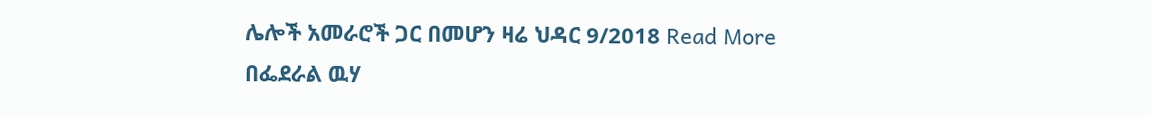ሌሎች አመራሮች ጋር በመሆን ዛሬ ህዳር 9/2018 Read More
በፌደራል ዉሃ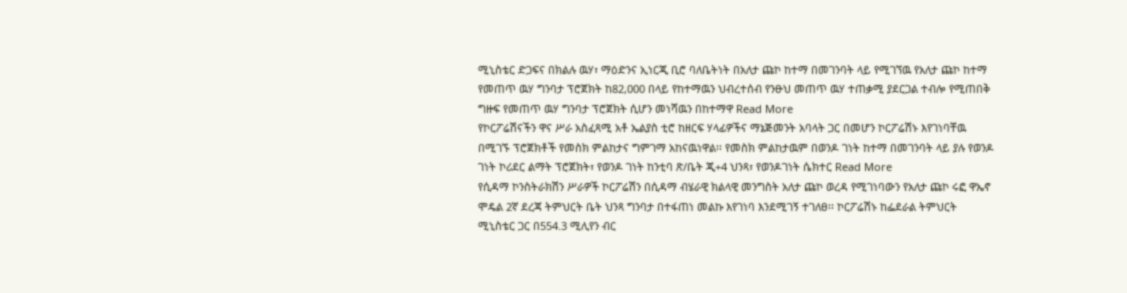ሚኒስቴር ድጋፍና በክልሉ ዉሃ፣ ማዕድንና ኢነርጂ ቢሮ ባለቤትነት በአለታ ጩኮ ከተማ በመገንባት ላይ የሚገኘዉ የአለታ ጩኮ ከተማ የመጠጥ ዉሃ ግንባታ ፕሮጀክት ከ82,000 በላይ የከተማዉን ህብረተሰብ የንፁህ መጠጥ ዉሃ ተጠቃሚ ያደርጋል ተብሎ የሚጠበቅ ግዙፍ የመጠጥ ዉሃ ግንባታ ፕሮጀክት ሲሆን መነሻዉን በከተማዋ Read More
የኮርፖሬሽናችን ዋና ሥራ አስፈጻሚ አቶ ኤልያስ ቲሮ ከዘርፍ ሃላፊዎችና ማኔጅመንት አባላት ጋር በመሆን ኮርፖሬሽኑ እየገነባቸዉ በሚገኙ ፕሮጀክቶች የመስክ ምልከታና ግምገማ አከናዉነዋል፡፡ የመስክ ምልከታዉም በወንዶ ገነት ከተማ በመገንባት ላይ ያሉ የወንዶ ገነት ኮሪደር ልማት ፕሮጀክት፣ የወንዶ ገነት ከንቲባ ጽ/ቤት ጂ+4 ህንጻ፣ የወንዶገነት ሴክተር Read More
የሲዳማ ኮንስትራክሽን ሥራዎች ኮርፖሬሽን በሲዳማ ብሄራዊ ክልላዊ መንግስት አለታ ጩኮ ወረዳ የሚገነባውን የአለታ ጩኮ ሩፎ ዋኤኖ ሞዴል 2ኛ ደረጃ ትምህርት ቤት ህንጻ ግንባታ በተፋጠነ መልኩ እየገነባ እንደሚገኝ ተገለፀ፡፡ ኮርፖሬሽኑ ከፌደራል ትምህርት ሚኒስቴር ጋር በ554.3 ሚሊየን ብር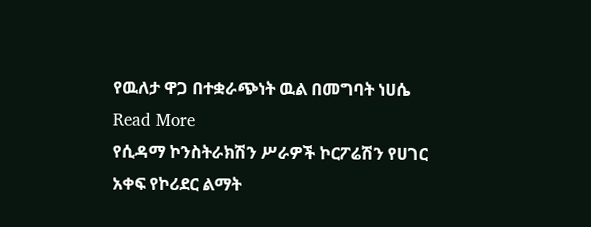የዉለታ ዋጋ በተቋራጭነት ዉል በመግባት ነሀሴ Read More
የሲዳማ ኮንስትራክሽን ሥራዎች ኮርፖሬሽን የሀገር አቀፍ የኮሪደር ልማት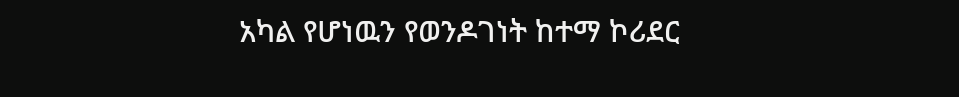አካል የሆነዉን የወንዶገነት ከተማ ኮሪደር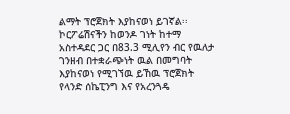ልማት ፕሮጀክት እያከናወነ ይገኛል፡፡ ኮርፖሬሽናችን ከወንዶ ገነት ከተማ አስተዳደር ጋር በ83.3 ሚሊየን ብር የዉለታ ገንዘብ በተቋራጭነት ዉል በመግባት እያከናወነ የሚገኘዉ ይኸዉ ፕሮጀክት የላንድ ሰኬፒንግ እና የአረንጓዴ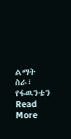ልማት ስራ፣ የፋዉንቴን Read More